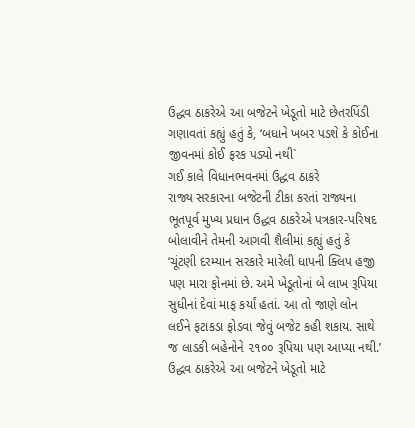ઉદ્ધવ ઠાકરેએ આ બજેટને ખેડૂતો માટે છેતરપિંડી ગણાવતાં કહ્યું હતું કે, ‘બધાને ખબર પડશે કે કોઈના જીવનમાં કોઈ ફરક પડ્યો નથી`
ગઈ કાલે વિધાનભવનમાં ઉદ્ધવ ઠાકરે
રાજ્ય સરકારના બજેટની ટીકા કરતાં રાજ્યના ભૂતપૂર્વ મુખ્ય પ્રધાન ઉદ્ધવ ઠાકરેએ પત્રકાર-પરિષદ બોલાવીને તેમની આગવી શૈલીમાં કહ્યું હતું કે ‘ચૂંટણી દરમ્યાન સરકારે મારેલી ધાપની ક્લિપ હજી પણ મારા ફોનમાં છે. અમે ખેડૂતોનાં બે લાખ રૂપિયા સુધીનાં દેવાં માફ કર્યાં હતાં. આ તો જાણે લોન લઈને ફટાકડા ફોડવા જેવું બજેટ કહી શકાય. સાથે જ લાડકી બહેનોને ૨૧૦૦ રૂપિયા પણ આપ્યા નથી.’
ઉદ્ધવ ઠાકરેએ આ બજેટને ખેડૂતો માટે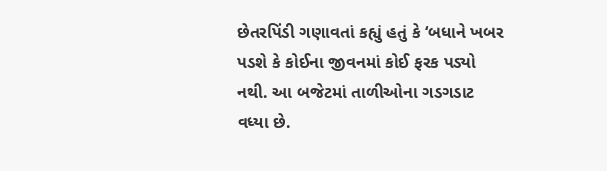છેતરપિંડી ગણાવતાં કહ્યું હતું કે ‘બધાને ખબર પડશે કે કોઈના જીવનમાં કોઈ ફરક પડ્યો નથી. આ બજેટમાં તાળીઓના ગડગડાટ વધ્યા છે.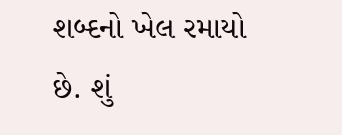શબ્દનો ખેલ રમાયો છે. શું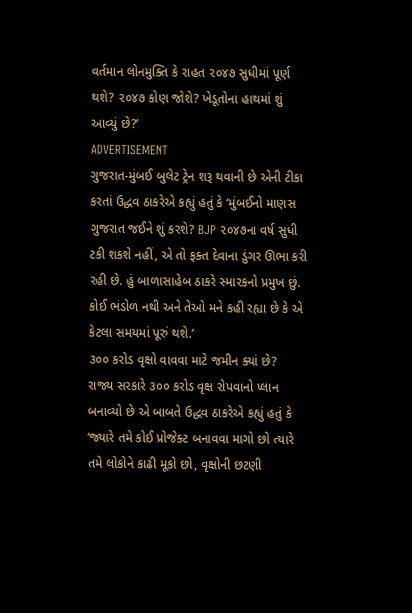વર્તમાન લોનમુક્તિ કે રાહત ૨૦૪૭ સુધીમાં પૂર્ણ થશે? ૨૦૪૭ કોણ જોશે? ખેડૂતોના હાથમાં શું આવ્યું છે?’
ADVERTISEMENT
ગુજરાત-મુંબઈ બુલેટ ટ્રેન શરૂ થવાની છે એની ટીકા કરતાં ઉદ્ધવ ઠાકરેએ કહ્યું હતું કે ‘મુંબઈનો માણસ ગુજરાત જઈને શું કરશે? BJP ૨૦૪૭ના વર્ષ સુધી ટકી શકશે નહીં, એ તો ફક્ત દેવાના ડુંગર ઊભા કરી રહી છે. હું બાળાસાહેબ ઠાકરે સ્મારકનો પ્રમુખ છું. કોઈ ભંડોળ નથી અને તેઓ મને કહી રહ્યા છે કે એ કેટલા સમયમાં પૂરું થશે.’
૩૦૦ કરોડ વૃક્ષો વાવવા માટે જમીન ક્યાં છે?
રાજ્ય સરકારે ૩૦૦ કરોડ વૃક્ષ રોપવાનો પ્લાન બનાવ્યો છે એ બાબતે ઉદ્ધવ ઠાકરેએ કહ્યું હતું કે ‘જ્યારે તમે કોઈ પ્રોજેક્ટ બનાવવા માગો છો ત્યારે તમે લોકોને કાઢી મૂકો છો, વૃક્ષોની છટણી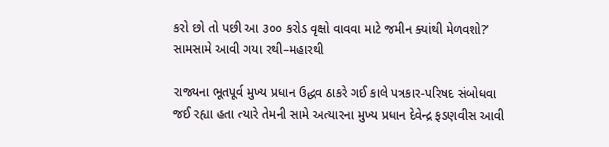કરો છો તો પછી આ ૩૦૦ કરોડ વૃક્ષો વાવવા માટે જમીન ક્યાંથી મેળવશો?’
સામસામે આવી ગયા રથી–મહારથી

રાજ્યના ભૂતપૂર્વ મુખ્ય પ્રધાન ઉદ્ધવ ઠાકરે ગઈ કાલે પત્રકાર-પરિષદ સંબોધવા જઈ રહ્યા હતા ત્યારે તેમની સામે અત્યારના મુખ્ય પ્રધાન દેવેન્દ્ર ફડણવીસ આવી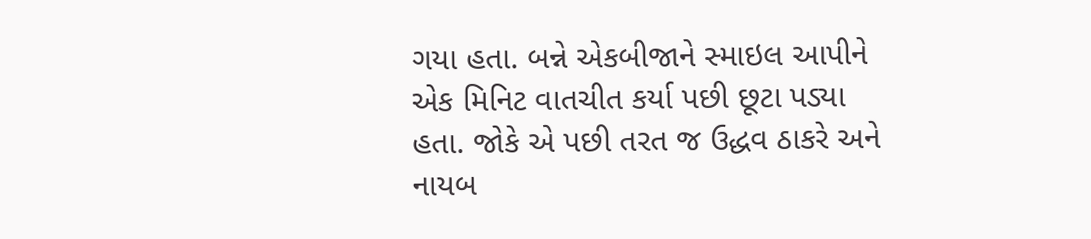ગયા હતા. બન્ને એકબીજાને સ્માઇલ આપીને એક મિનિટ વાતચીત કર્યા પછી છૂટા પડ્યા હતા. જોકે એ પછી તરત જ ઉદ્ધવ ઠાકરે અને નાયબ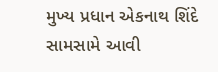મુખ્ય પ્રધાન એકનાથ શિંદે સામસામે આવી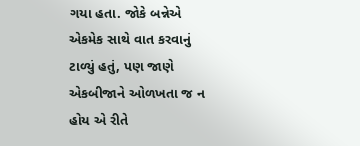ગયા હતા. જોકે બન્નેએ એકમેક સાથે વાત કરવાનું ટાળ્યું હતું, પણ જાણે એકબીજાને ઓળખતા જ ન હોય એ રીતે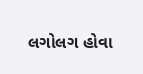લગોલગ હોવા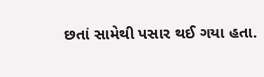છતાં સામેથી પસાર થઈ ગયા હતા.